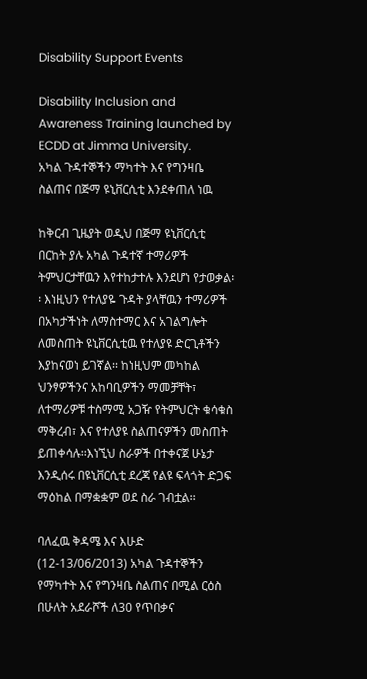Disability Support Events

Disability Inclusion and Awareness Training launched by ECDD at Jimma University.
አካል ጉዳተኞችን ማካተት እና የግንዛቤ ስልጠና በጅማ ዩኒቨርሲቲ እንደቀጠለ ነዉ

ከቅርብ ጊዜያት ወዲህ በጅማ ዩኒቨርሲቲ በርከት ያሉ አካል ጉዳተኛ ተማሪዎች ትምህርታቸዉን እየተከታተሉ እንደሆነ የታወቃል፡፡ እነዚህን የተለያዬ ጉዳት ያላቸዉን ተማሪዎች በአካታችነት ለማስተማር እና አገልግሎት ለመስጠት ዩኒቨርሲቲዉ የተለያዩ ድርጊቶችን እያከናወነ ይገኛል፡፡ ከነዚህም መካከል ህንፃዎችንና አከባቢዎችን ማመቻቸት፣ ለተማሪዎቹ ተስማሚ አጋዥ የትምህርት ቁሳቁስ ማቅረብ፣ እና የተለያዩ ስልጠናዎችን መስጠት ይጠቀሳሉ፡፡እነኚህ ስራዎች በተቀናጀ ሁኔታ እንዲሰሩ በዩኒቨርሲቲ ደረጃ የልዩ ፍላጎት ድጋፍ ማዕከል በማቋቋም ወደ ስራ ገብቷል፡፡

ባለፈዉ ቅዳሜ እና እሁድ (12-13/06/2013) አካል ጉዳተኞችን የማካተት እና የግንዛቤ ስልጠና በሚል ርዕስ በሁለት አደራሾች ለ30 የጥበቃና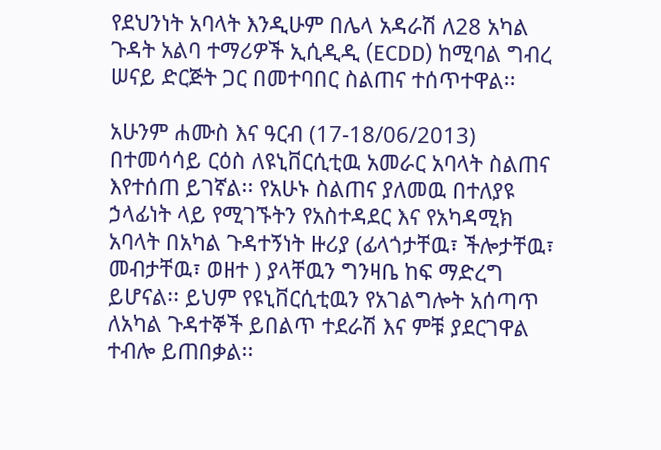የደህንነት አባላት እንዲሁም በሌላ አዳራሽ ለ28 አካል ጉዳት አልባ ተማሪዎች ኢሲዲዲ (ECDD) ከሚባል ግብረ ሠናይ ድርጅት ጋር በመተባበር ስልጠና ተሰጥተዋል፡፡

አሁንም ሐሙስ እና ዓርብ (17-18/06/2013) በተመሳሳይ ርዕስ ለዩኒቨርሲቲዉ አመራር አባላት ስልጠና እየተሰጠ ይገኛል፡፡ የአሁኑ ስልጠና ያለመዉ በተለያዩ ኃላፊነት ላይ የሚገኙትን የአስተዳደር እና የአካዳሚክ አባላት በአካል ጉዳተኝነት ዙሪያ (ፊላጎታቸዉ፣ ችሎታቸዉ፣ መብታቸዉ፣ ወዘተ ) ያላቸዉን ግንዛቤ ከፍ ማድረግ ይሆናል፡፡ ይህም የዩኒቨርሲቲዉን የአገልግሎት አሰጣጥ ለአካል ጉዳተኞች ይበልጥ ተደራሽ እና ምቹ ያደርገዋል ተብሎ ይጠበቃል፡፡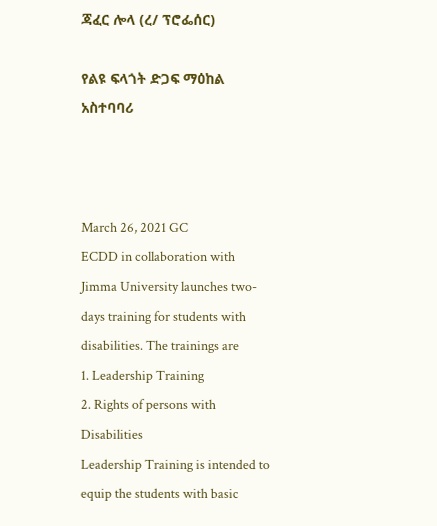ጃፈር ሎላ (ረ/ ፕሮፌሰር)

የልዩ ፍላጎት ድጋፍ ማዕከል አስተባባሪ



March 26, 2021 GC
ECDD in collaboration with Jimma University launches two-days training for students with disabilities. The trainings are
1. Leadership Training
2. Rights of persons with Disabilities
Leadership Training is intended to equip the students with basic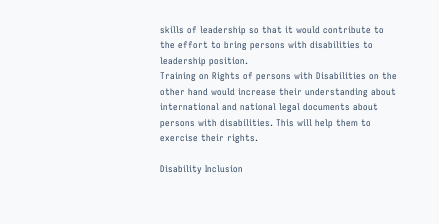skills of leadership so that it would contribute to the effort to bring persons with disabilities to leadership position.
Training on Rights of persons with Disabilities on the other hand would increase their understanding about international and national legal documents about persons with disabilities. This will help them to exercise their rights.

Disability Inclusion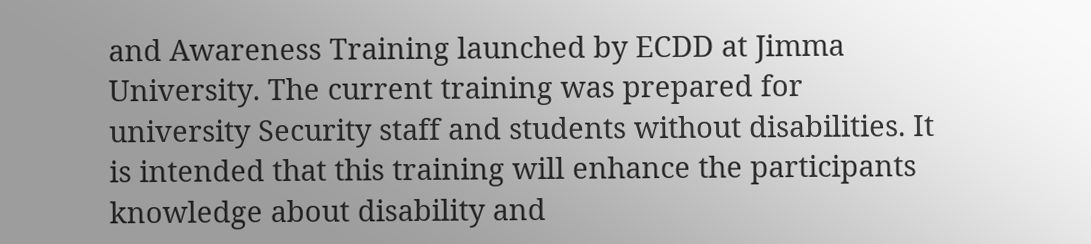and Awareness Training launched by ECDD at Jimma University. The current training was prepared for university Security staff and students without disabilities. It is intended that this training will enhance the participants knowledge about disability and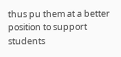thus pu them at a better position to support students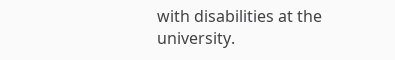with disabilities at the university.